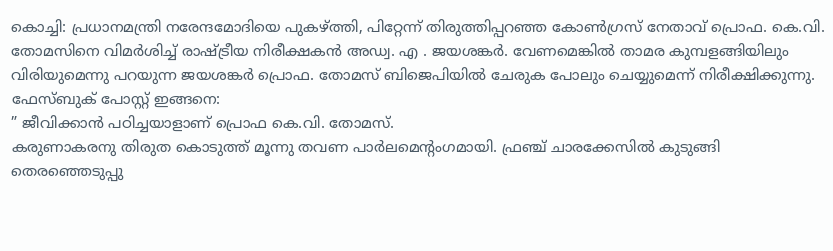കൊച്ചി: പ്രധാനമന്ത്രി നരേന്ദമോദിയെ പുകഴ്ത്തി, പിറ്റേന്ന് തിരുത്തിപ്പറഞ്ഞ കോൺഗ്രസ് നേതാവ് പ്രൊഫ. കെ.വി. തോമസിനെ വിമർശിച്ച് രാഷ്ട്രീയ നിരീക്ഷകൻ അഡ്വ. എ . ജയശങ്കർ. വേണമെങ്കിൽ താമര കുമ്പളങ്ങിയിലും വിരിയുമെന്നു പറയുന്ന ജയശങ്കർ പ്രൊഫ. തോമസ് ബിജെപിയിൽ ചേരുക പോലും ചെയ്യുമെന്ന് നിരീക്ഷിക്കുന്നു.
ഫേസ്ബുക് പോസ്റ്റ് ഇങ്ങനെ:
” ജീവിക്കാൻ പഠിച്ചയാളാണ് പ്രൊഫ കെ.വി. തോമസ്.
കരുണാകരനു തിരുത കൊടുത്ത് മൂന്നു തവണ പാർലമെന്റംഗമായി. ഫ്രഞ്ച് ചാരക്കേസിൽ കുടുങ്ങി തെരഞ്ഞെടുപ്പു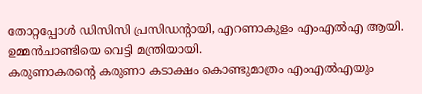തോറ്റപ്പോൾ ഡിസിസി പ്രസിഡന്റായി, എറണാകുളം എംഎൽഎ ആയി. ഉമ്മൻചാണ്ടിയെ വെട്ടി മന്ത്രിയായി.
കരുണാകരന്റെ കരുണാ കടാക്ഷം കൊണ്ടുമാത്രം എംഎൽഎയും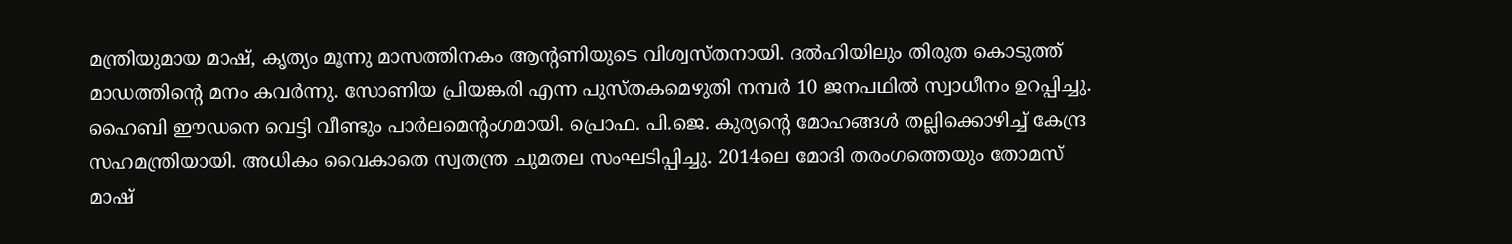മന്ത്രിയുമായ മാഷ്, കൃത്യം മൂന്നു മാസത്തിനകം ആൻ്റണിയുടെ വിശ്വസ്തനായി. ദൽഹിയിലും തിരുത കൊടുത്ത് മാഡത്തിന്റെ മനം കവർന്നു. സോണിയ പ്രിയങ്കരി എന്ന പുസ്തകമെഴുതി നമ്പർ 10 ജനപഥിൽ സ്വാധീനം ഉറപ്പിച്ചു.
ഹൈബി ഈഡനെ വെട്ടി വീണ്ടും പാർലമെന്റംഗമായി. പ്രൊഫ. പി.ജെ. കുര്യന്റെ മോഹങ്ങൾ തല്ലിക്കൊഴിച്ച് കേന്ദ്ര സഹമന്ത്രിയായി. അധികം വൈകാതെ സ്വതന്ത്ര ചുമതല സംഘടിപ്പിച്ചു. 2014ലെ മോദി തരംഗത്തെയും തോമസ് മാഷ്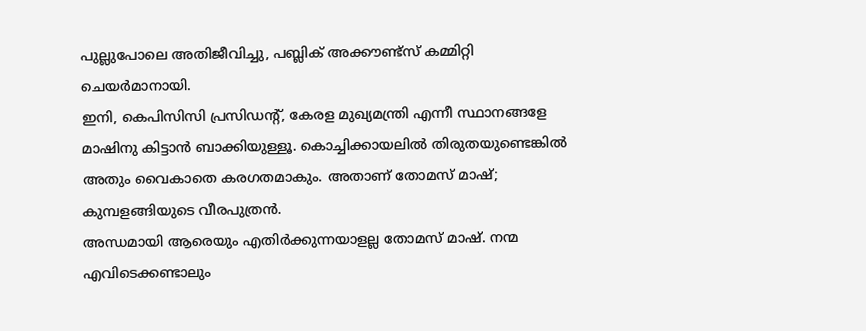പുല്ലുപോലെ അതിജീവിച്ചു, പബ്ലിക് അക്കൗണ്ട്സ് കമ്മിറ്റി ചെയർമാനായി.
ഇനി, കെപിസിസി പ്രസിഡന്റ്, കേരള മുഖ്യമന്ത്രി എന്നീ സ്ഥാനങ്ങളേ മാഷിനു കിട്ടാൻ ബാക്കിയുള്ളൂ. കൊച്ചിക്കായലിൽ തിരുതയുണ്ടെങ്കിൽ അതും വൈകാതെ കരഗതമാകും. അതാണ് തോമസ് മാഷ്; കുമ്പളങ്ങിയുടെ വീരപുത്രൻ.
അന്ധമായി ആരെയും എതിർക്കുന്നയാളല്ല തോമസ് മാഷ്. നന്മ എവിടെക്കണ്ടാലും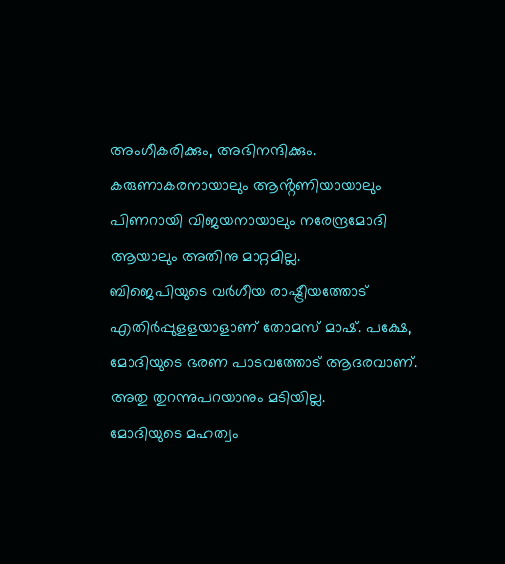അംഗീകരിക്കും, അഭിനന്ദിക്കും. കരുണാകരനായാലും ആൻ്റണിയായാലും പിണറായി വിജയനായാലും നരേന്ദ്രമോദി ആയാലും അതിനു മാറ്റമില്ല.
ബിജെപിയുടെ വർഗീയ രാഷ്ട്രീയത്തോട് എതിർപ്പുളളയാളാണ് തോമസ് മാഷ്. പക്ഷേ, മോദിയുടെ ഭരണ പാടവത്തോട് ആദരവാണ്. അതു തുറന്നുപറയാനും മടിയില്ല.
മോദിയുടെ മഹത്വം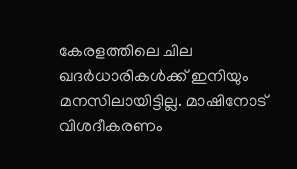കേരളത്തിലെ ചില ഖദർധാരികൾക്ക് ഇനിയും മനസിലായിട്ടില്ല. മാഷിനോട് വിശദീകരണം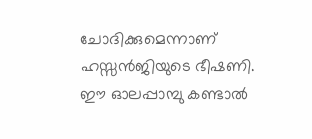ചോദിക്കുമെന്നാണ് ഹസ്സൻജിയുടെ ഭീഷണി. ഈ ഓലപ്പാമ്പു കണ്ടാൽ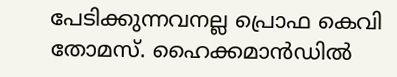പേടിക്കുന്നവനല്ല പ്രൊഫ കെവി തോമസ്. ഹൈക്കമാൻഡിൽ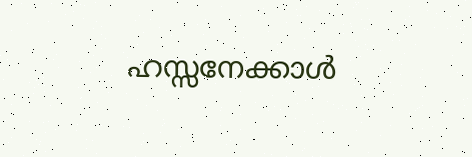ഹസ്സനേക്കാൾ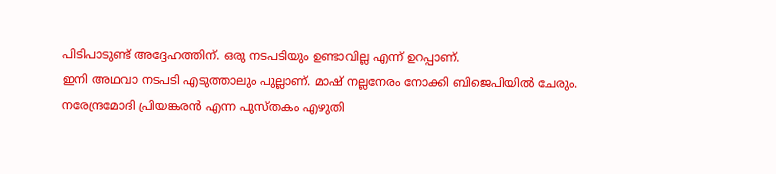പിടിപാടുണ്ട് അദ്ദേഹത്തിന്. ഒരു നടപടിയും ഉണ്ടാവില്ല എന്ന് ഉറപ്പാണ്.
ഇനി അഥവാ നടപടി എടുത്താലും പുല്ലാണ്. മാഷ് നല്ലനേരം നോക്കി ബിജെപിയിൽ ചേരും. നരേന്ദ്രമോദി പ്രിയങ്കരൻ എന്ന പുസ്തകം എഴുതി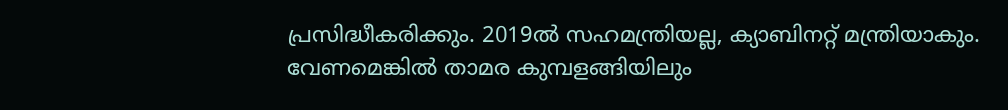പ്രസിദ്ധീകരിക്കും. 2019ൽ സഹമന്ത്രിയല്ല, ക്യാബിനറ്റ് മന്ത്രിയാകും.
വേണമെങ്കിൽ താമര കുമ്പളങ്ങിയിലും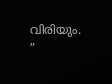വിരിയും. ”